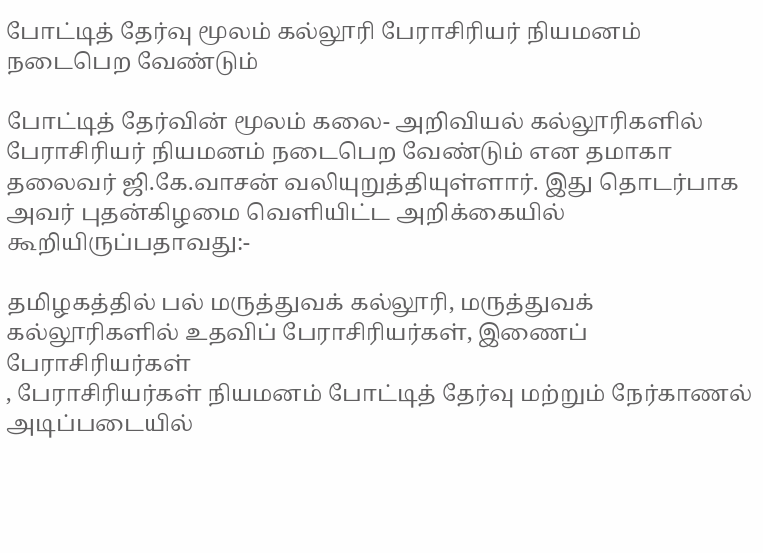போட்டித் தேர்வு மூலம் கல்லூரி பேராசிரியர் நியமனம் நடைபெற வேண்டும்

போட்டித் தேர்வின் மூலம் கலை- அறிவியல் கல்லூரிகளில் பேராசிரியர் நியமனம் நடைபெற வேண்டும் என தமாகா தலைவர் ஜி.கே.வாசன் வலியுறுத்தியுள்ளார். இது தொடர்பாக அவர் புதன்கிழமை வெளியிட்ட அறிக்கையில் கூறியிருப்பதாவது:-

தமிழகத்தில் பல் மருத்துவக் கல்லூரி, மருத்துவக் கல்லூரிகளில் உதவிப் பேராசிரியர்கள், இணைப் பேராசிரியர்கள்
, பேராசிரியர்கள் நியமனம் போட்டித் தேர்வு மற்றும் நேர்காணல் அடிப்படையில்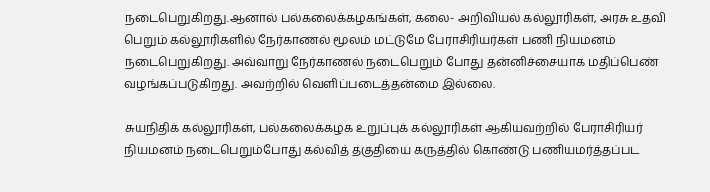நடைபெறுகிறது.ஆனால் பல்கலைக்கழகங்கள், கலை- அறிவியல் கல்லூரிகள், அரசு உதவி பெறும் கல்லூரிகளில் நேர்காணல் மூலம் மட்டுமே பேராசிரியர்கள் பணி நியமனம் நடைபெறுகிறது. அவ்வாறு நேர்காணல் நடைபெறும் போது தன்னிச்சையாக மதிப்பெண் வழங்கப்படுகிறது. அவற்றில் வெளிப்படைத்தன்மை இல்லை.

சுயநிதிக் கல்லூரிகள், பல்கலைக்கழக உறுப்புக் கல்லூரிகள் ஆகியவற்றில் பேராசிரியர் நியமனம் நடைபெறும்போது கல்வித் தகுதியை கருத்தில் கொண்டு பணியமர்த்தப்பட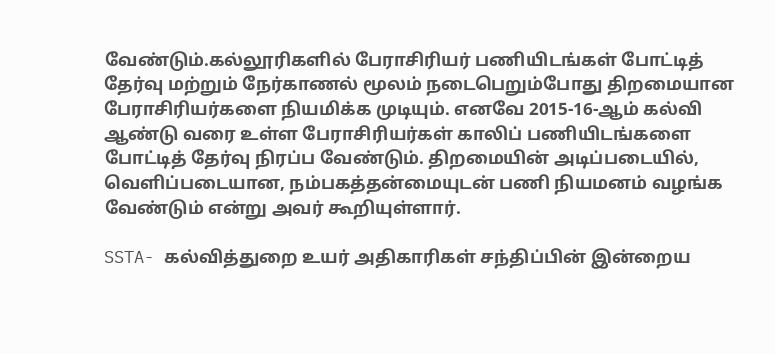வேண்டும்.கல்லூரிகளில் பேராசிரியர் பணியிடங்கள் போட்டித் தேர்வு மற்றும் நேர்காணல் மூலம் நடைபெறும்போது திறமையான பேராசிரியர்களை நியமிக்க முடியும். எனவே 2015-16-ஆம் கல்வி ஆண்டு வரை உள்ள பேராசிரியர்கள் காலிப் பணியிடங்களை போட்டித் தேர்வு நிரப்ப வேண்டும். திறமையின் அடிப்படையில், வெளிப்படையான, நம்பகத்தன்மையுடன் பணி நியமனம் வழங்க வேண்டும் என்று அவர் கூறியுள்ளார்.

SSTA- கல்வித்துறை உயர் அதிகாரிகள் சந்திப்பின் இன்றைய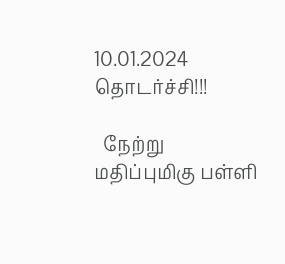10.01.2024 தொடர்ச்சி!!!

  நேற்று மதிப்புமிகு பள்ளி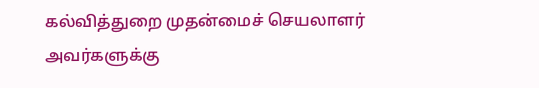கல்வித்துறை முதன்மைச் செயலாளர் அவர்களுக்கு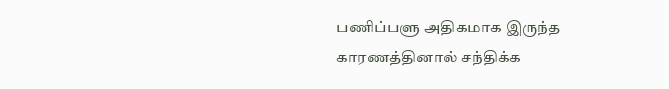பணிப்பளு அதிகமாக இருந்த காரணத்தினால் சந்திக்க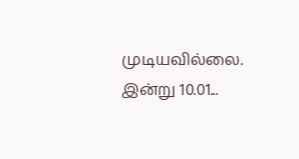முடியவில்லை. இன்று 10.01...